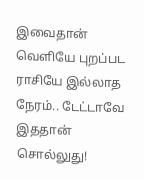இவைதான் வெளியே புறப்பட ராசியே இல்லாத நேரம்.. டேட்டாவே இததான் சொல்லுது!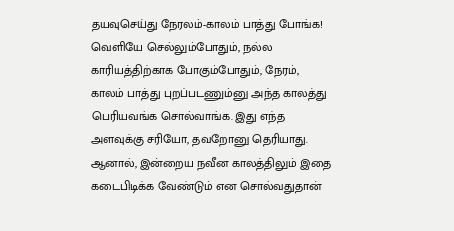தயவுசெய்து நேரலம்-காலம் பாத்து போங்க!
வெளியே செல்லும்போதும், நல்ல காரியத்திற்காக போகும்போதும், நேரம், காலம் பாத்து புறப்படணும்னு அந்த காலத்து பெரியவங்க சொல்வாங்க. இது எந்த அளவுக்கு சரியோ, தவறோனு தெரியாது. ஆனால், இன்றைய நவீன காலத்திலும் இதை கடைபிடிக்க வேண்டும் என சொல்வதுதான்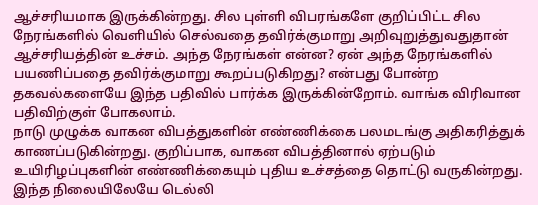ஆச்சரியமாக இருக்கின்றது. சில புள்ளி விபரங்களே குறிப்பிட்ட சில நேரங்களில் வெளியில் செல்வதை தவிர்க்குமாறு அறிவுறுத்துவதுதான் ஆச்சரியத்தின் உச்சம். அந்த நேரங்கள் என்ன? ஏன் அந்த நேரங்களில் பயணிப்பதை தவிர்க்குமாறு கூறப்படுகிறது? என்பது போன்ற தகவல்களையே இந்த பதிவில் பார்க்க இருக்கின்றோம். வாங்க விரிவான பதிவிற்குள் போகலாம்.
நாடு முழுக்க வாகன விபத்துகளின் எண்ணிக்கை பலமடங்கு அதிகரித்துக் காணப்படுகின்றது. குறிப்பாக, வாகன விபத்தினால் ஏற்படும் உயிரிழப்புகளின் எண்ணிக்கையும் புதிய உச்சத்தை தொட்டு வருகின்றது. இந்த நிலையிலேயே டெல்லி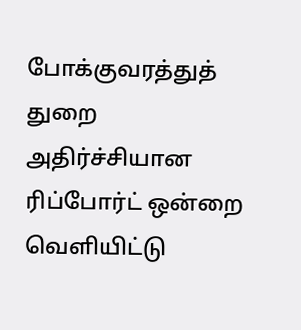போக்குவரத்துத் துறை அதிர்ச்சியான ரிப்போர்ட் ஒன்றை வெளியிட்டு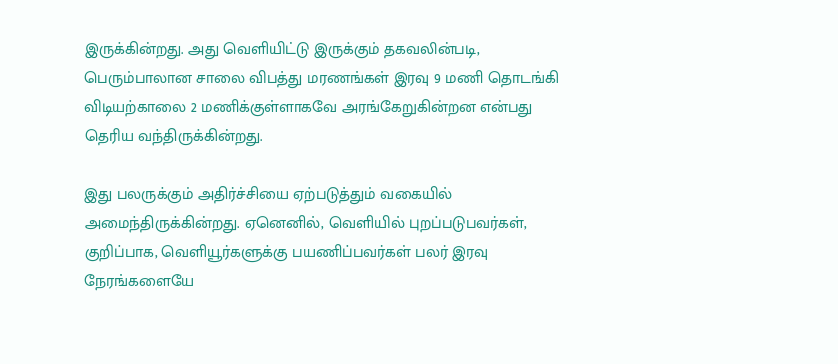இருக்கின்றது. அது வெளியிட்டு இருக்கும் தகவலின்படி, பெரும்பாலான சாலை விபத்து மரணங்கள் இரவு 9 மணி தொடங்கி விடியற்காலை 2 மணிக்குள்ளாகவே அரங்கேறுகின்றன என்பது தெரிய வந்திருக்கின்றது.

இது பலருக்கும் அதிர்ச்சியை ஏற்படுத்தும் வகையில் அமைந்திருக்கின்றது. ஏனெனில், வெளியில் புறப்படுபவர்கள், குறிப்பாக, வெளியூர்களுக்கு பயணிப்பவர்கள் பலர் இரவு நேரங்களையே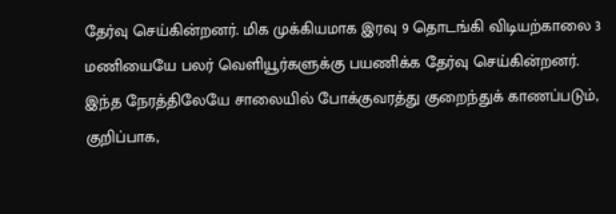தேர்வு செய்கின்றனர். மிக முக்கியமாக இரவு 9 தொடங்கி விடியற்காலை 3 மணியையே பலர் வெளியூர்களுக்கு பயணிக்க தேர்வு செய்கின்றனர்.
இந்த நேரத்திலேயே சாலையில் போக்குவரத்து குறைந்துக் காணப்படும், குறிப்பாக,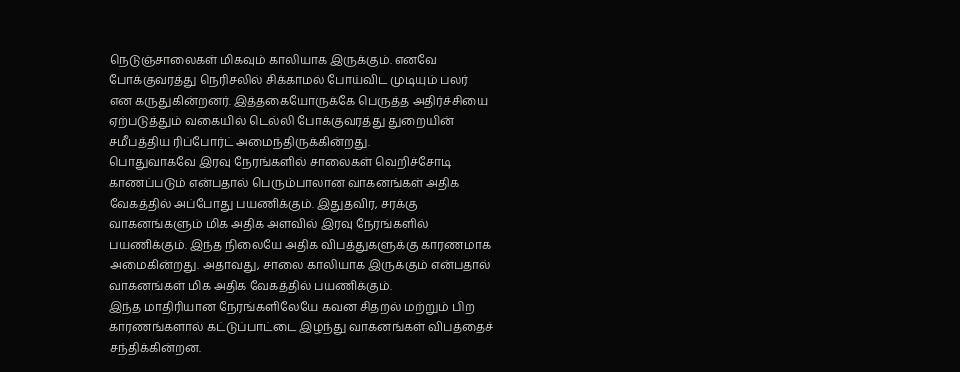நெடுஞ்சாலைகள் மிகவும் காலியாக இருக்கும். எனவே போக்குவரத்து நெரிசலில் சிக்காமல் போய்விட முடியும் பலர் என கருதுகின்றனர். இத்தகையோருக்கே பெருத்த அதிர்ச்சியை ஏற்படுத்தும் வகையில் டெல்லி போக்குவரத்து துறையின் சமீபத்திய ரிப்போர்ட் அமைந்திருக்கின்றது.
பொதுவாகவே இரவு நேரங்களில் சாலைகள் வெறிச்சோடி காணப்படும் என்பதால் பெரும்பாலான வாகனங்கள் அதிக வேகத்தில் அப்போது பயணிக்கும். இதுதவிர, சரக்கு வாகனங்களும் மிக அதிக அளவில் இரவு நேரங்களில் பயணிக்கும். இந்த நிலையே அதிக விபத்துகளுக்கு காரணமாக அமைகின்றது. அதாவது, சாலை காலியாக இருக்கும் என்பதால் வாகனங்கள் மிக அதிக வேகத்தில் பயணிக்கும்.
இந்த மாதிரியான நேரங்களிலேயே கவன சிதறல் மற்றும் பிற காரணங்களால் கட்டுப்பாட்டை இழந்து வாகனங்கள் விபத்தைச் சந்திக்கின்றன.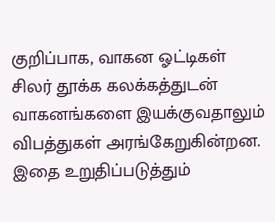குறிப்பாக, வாகன ஓட்டிகள் சிலர் தூக்க கலக்கத்துடன் வாகனங்களை இயக்குவதாலும் விபத்துகள் அரங்கேறுகின்றன. இதை உறுதிப்படுத்தும்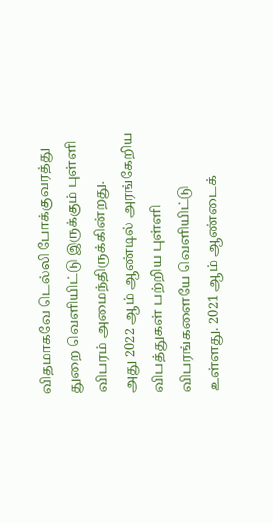விதமாகவே டெல்லி போக்குவரத்து துறை வெளியிட்டு இருக்கும் புள்ளி விபரம் அமைந்திருக்கின்றது.
அது 2022 ஆம் ஆண்டில் அரங்கேறிய விபத்துகள் பற்றிய புள்ளி விபரங்களையே வெளியிட்டு உள்ளது. 2021 ஆம் ஆண்டைக்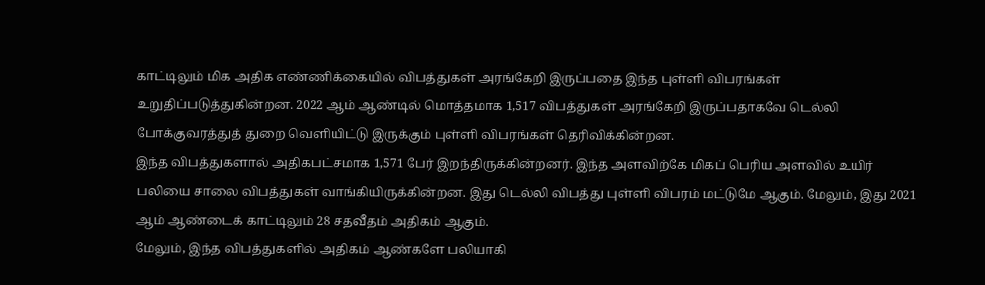காட்டிலும் மிக அதிக எண்ணிக்கையில் விபத்துகள் அரங்கேறி இருப்பதை இந்த புள்ளி விபரங்கள் உறுதிப்படுத்துகின்றன. 2022 ஆம் ஆண்டில் மொத்தமாக 1,517 விபத்துகள் அரங்கேறி இருப்பதாகவே டெல்லி போக்குவரத்துத் துறை வெளியிட்டு இருக்கும் புள்ளி விபரங்கள் தெரிவிக்கின்றன.
இந்த விபத்துகளால் அதிகபட்சமாக 1,571 பேர் இறந்திருக்கின்றனர். இந்த அளவிற்கே மிகப் பெரிய அளவில் உயிர் பலியை சாலை விபத்துகள் வாங்கியிருக்கின்றன. இது டெல்லி விபத்து புள்ளி விபரம் மட்டுமே ஆகும். மேலும், இது 2021 ஆம் ஆண்டைக் காட்டிலும் 28 சதவீதம் அதிகம் ஆகும்.
மேலும், இந்த விபத்துகளில் அதிகம் ஆண்களே பலியாகி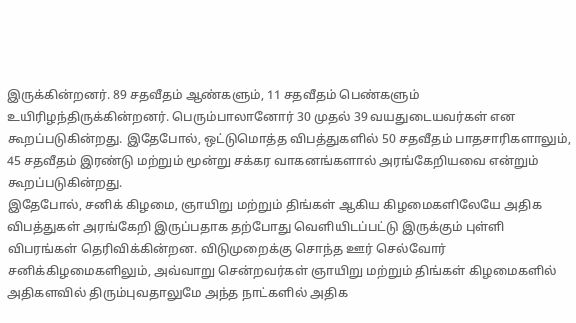இருக்கின்றனர். 89 சதவீதம் ஆண்களும், 11 சதவீதம் பெண்களும் உயிரிழந்திருக்கின்றனர். பெரும்பாலானோர் 30 முதல் 39 வயதுடையவர்கள் என கூறப்படுகின்றது. இதேபோல், ஒட்டுமொத்த விபத்துகளில் 50 சதவீதம் பாதசாரிகளாலும், 45 சதவீதம் இரண்டு மற்றும் மூன்று சக்கர வாகனங்களால் அரங்கேறியவை என்றும் கூறப்படுகின்றது.
இதேபோல், சனிக் கிழமை, ஞாயிறு மற்றும் திங்கள் ஆகிய கிழமைகளிலேயே அதிக விபத்துகள் அரங்கேறி இருப்பதாக தற்போது வெளியிடப்பட்டு இருக்கும் புள்ளி விபரங்கள் தெரிவிக்கின்றன. விடுமுறைக்கு சொந்த ஊர் செல்வோர் சனிக்கிழமைகளிலும், அவ்வாறு சென்றவர்கள் ஞாயிறு மற்றும் திங்கள் கிழமைகளில் அதிகளவில் திரும்புவதாலுமே அந்த நாட்களில் அதிக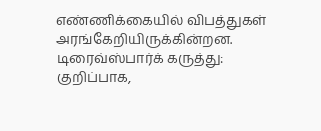எண்ணிக்கையில் விபத்துகள் அரங்கேறியிருக்கின்றன.
டிரைவ்ஸ்பார்க் கருத்து: குறிப்பாக,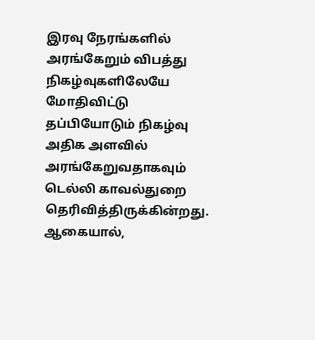இரவு நேரங்களில் அரங்கேறும் விபத்து நிகழ்வுகளிலேயே மோதிவிட்டு தப்பியோடும் நிகழ்வு அதிக அளவில் அரங்கேறுவதாகவும் டெல்லி காவல்துறை தெரிவித்திருக்கின்றது. ஆகையால்,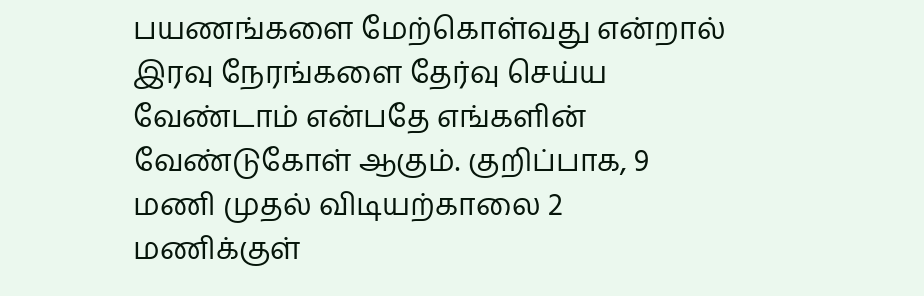பயணங்களை மேற்கொள்வது என்றால் இரவு நேரங்களை தேர்வு செய்ய வேண்டாம் என்பதே எங்களின் வேண்டுகோள் ஆகும். குறிப்பாக, 9 மணி முதல் விடியற்காலை 2 மணிக்குள்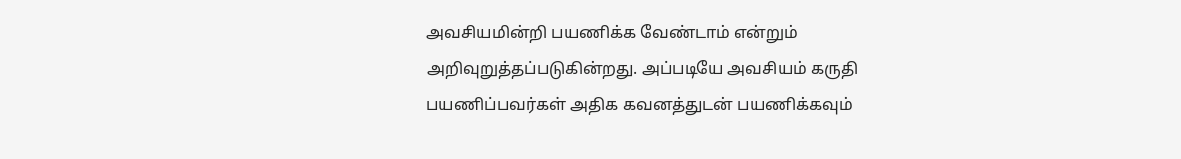அவசியமின்றி பயணிக்க வேண்டாம் என்றும் அறிவுறுத்தப்படுகின்றது. அப்படியே அவசியம் கருதி பயணிப்பவர்கள் அதிக கவனத்துடன் பயணிக்கவும்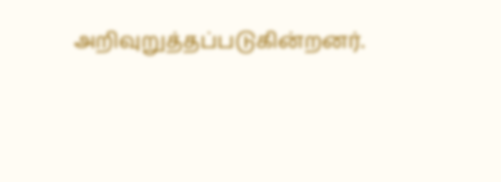அறிவுறுத்தப்படுகின்றனர்.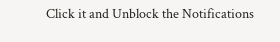Click it and Unblock the Notifications